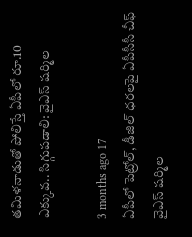తమిళనాడుతో పోలిస్తే ఏపీలో రూ.10 ఎక్కువ.. సిగ్గుపడాలి: వైఎస్ షర్మిల

3 months ago 17
ఏపీలో పెట్రోల్, డీజిల్ ధరలపై ఏపీసీసీ చీఫ్ వైఎస్ షర్మిల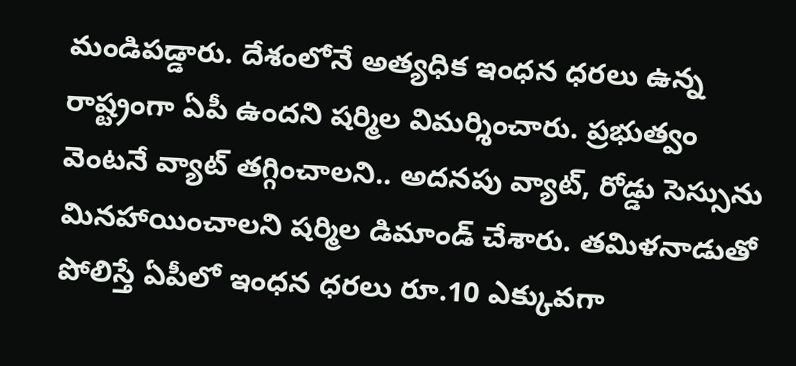మండిపడ్డారు. దేశంలోనే అత్యధిక ఇంధన ధరలు ఉన్న రాష్ట్రంగా ఏపీ ఉందని షర్మిల విమర్శించారు. ప్రభుత్వం వెంటనే వ్యాట్ తగ్గించాలని.. అదనపు వ్యాట్, రోడ్డు సెస్సును మినహాయించాలని షర్మిల డిమాండ్ చేశారు. తమిళనాడుతో పోలిస్తే ఏపీలో ఇంధన ధరలు రూ.10 ఎక్కువగా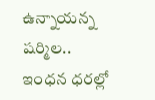ఉన్నాయన్న షర్మిల.. ఇంధన ధరల్లో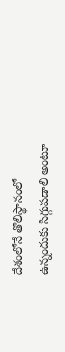దేశంలోనే తొలిస్థానంలో ఉన్నందుకు సిగ్గుపడాలి అంటూ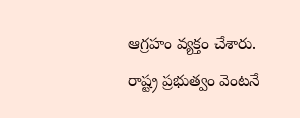ఆగ్రహం వ్యక్తం చేశారు. రాష్ట్ర ప్రభుత్వం వెంటనే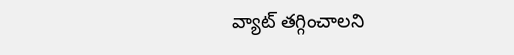వ్యాట్ తగ్గించాలని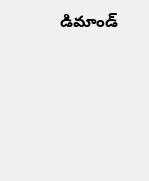డిమాండ్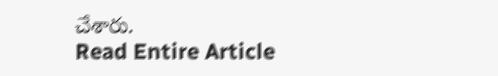చేశారు.
Read Entire Article